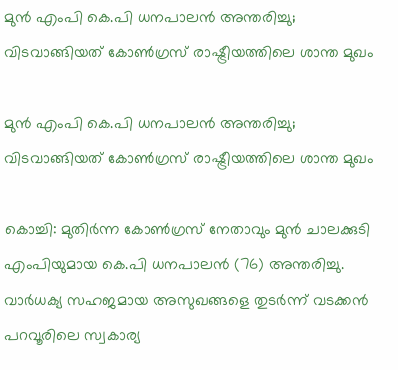മുന്‍ എംപി കെ.പി ധനപാലന്‍ അന്തരിച്ചു; വിടവാങ്ങിയത് കോണ്‍ഗ്രസ് രാഷ്ട്രീയത്തിലെ ശാന്ത മുഖം

മുന്‍ എംപി കെ.പി ധനപാലന്‍ അന്തരിച്ചു; വിടവാങ്ങിയത് കോണ്‍ഗ്രസ് രാഷ്ട്രീയത്തിലെ ശാന്ത മുഖം

കൊച്ചി: മുതിര്‍ന്ന കോണ്‍ഗ്രസ് നേതാവും മുന്‍ ചാലക്കുടി എംപിയുമായ കെ.പി ധനപാലന്‍ (76) അന്തരിച്ചു. വാര്‍ധക്യ സഹജമായ അസുഖങ്ങളെ തുടര്‍ന്ന് വടക്കന്‍ പറവൂരിലെ സ്വകാര്യ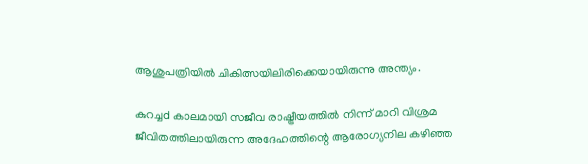ആശുപത്രിയില്‍ ചികിത്സയിലിരിക്കെയായിരുന്നു അന്ത്യം.

കുറച്ചd കാലമായി സജീവ രാഷ്ട്രീയത്തില്‍ നിന്ന് മാറി വിശ്രമ ജീവിതത്തിലായിരുന്ന അദേഹത്തിന്റെ ആരോഗ്യനില കഴിഞ്ഞ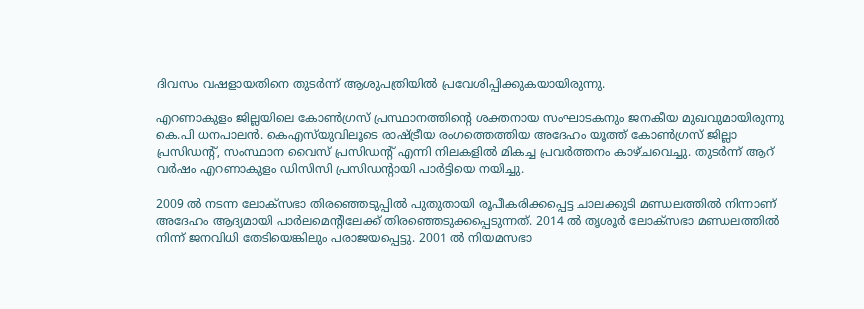ദിവസം വഷളായതിനെ തുടര്‍ന്ന് ആശുപത്രിയില്‍ പ്രവേശിപ്പിക്കുകയായിരുന്നു.

എറണാകുളം ജില്ലയിലെ കോണ്‍ഗ്രസ് പ്രസ്ഥാനത്തിന്റെ ശക്തനായ സംഘാടകനും ജനകീയ മുഖവുമായിരുന്നു കെ.പി ധനപാലന്‍. കെഎസ്‌യുവിലൂടെ രാഷ്ട്രീയ രംഗത്തെത്തിയ അദേഹം യൂത്ത് കോണ്‍ഗ്രസ് ജില്ലാ പ്രസിഡന്റ്, സംസ്ഥാന വൈസ് പ്രസിഡന്റ് എന്നി നിലകളില്‍ മികച്ച പ്രവര്‍ത്തനം കാഴ്ചവെച്ചു. തുടര്‍ന്ന് ആറ് വര്‍ഷം എറണാകുളം ഡിസിസി പ്രസിഡന്റായി പാര്‍ട്ടിയെ നയിച്ചു.

2009 ല്‍ നടന്ന ലോക്‌സഭാ തിരഞ്ഞെടുപ്പില്‍ പുതുതായി രൂപീകരിക്കപ്പെട്ട ചാലക്കുടി മണ്ഡലത്തില്‍ നിന്നാണ് അദേഹം ആദ്യമായി പാര്‍ലമെന്റിലേക്ക് തിരഞ്ഞെടുക്കപ്പെടുന്നത്. 2014 ല്‍ തൃശൂര്‍ ലോക്‌സഭാ മണ്ഡലത്തില്‍ നിന്ന് ജനവിധി തേടിയെങ്കിലും പരാജയപ്പെട്ടു. 2001 ല്‍ നിയമസഭാ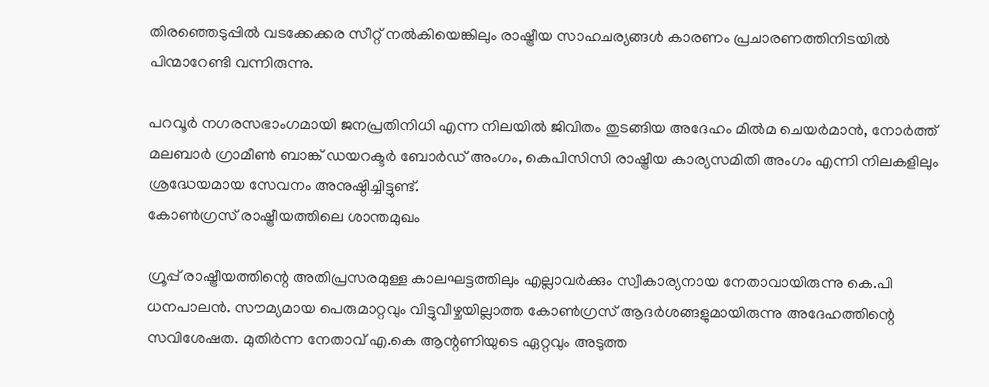തിരഞ്ഞെടുപ്പില്‍ വടക്കേക്കര സീറ്റ് നല്‍കിയെങ്കിലും രാഷ്ട്രീയ സാഹചര്യങ്ങള്‍ കാരണം പ്രചാരണത്തിനിടയില്‍ പിന്മാറേണ്ടി വന്നിരുന്നു.

പറവൂര്‍ നഗരസഭാംഗമായി ജനപ്രതിനിധി എന്ന നിലയില്‍ ജിവിതം തുടങ്ങിയ അദേഹം മില്‍മ ചെയര്‍മാന്‍, നോര്‍ത്ത് മലബാര്‍ ഗ്രാമീണ്‍ ബാങ്ക് ഡയറക്ടര്‍ ബോര്‍ഡ് അംഗം, കെപിസിസി രാഷ്ട്രീയ കാര്യസമിതി അംഗം എന്നി നിലകളിലും ശ്രദ്ധേയമായ സേവനം അനുഷ്ഠിച്ചിട്ടുണ്ട്.
കോണ്‍ഗ്രസ് രാഷ്ട്രീയത്തിലെ ശാന്തമുഖം

ഗ്രൂപ്പ് രാഷ്ട്രീയത്തിന്റെ അതിപ്രസരമുള്ള കാലഘട്ടത്തിലും എല്ലാവര്‍ക്കും സ്വീകാര്യനായ നേതാവായിരുന്നു കെ.പി ധനപാലന്‍. സൗമ്യമായ പെരുമാറ്റവും വിട്ടുവീഴ്ചയില്ലാത്ത കോണ്‍ഗ്രസ് ആദര്‍ശങ്ങളുമായിരുന്നു അദേഹത്തിന്റെ സവിശേഷത. മുതിര്‍ന്ന നേതാവ് എ.കെ ആന്റണിയുടെ ഏറ്റവും അടുത്ത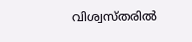വിശ്വസ്തരില്‍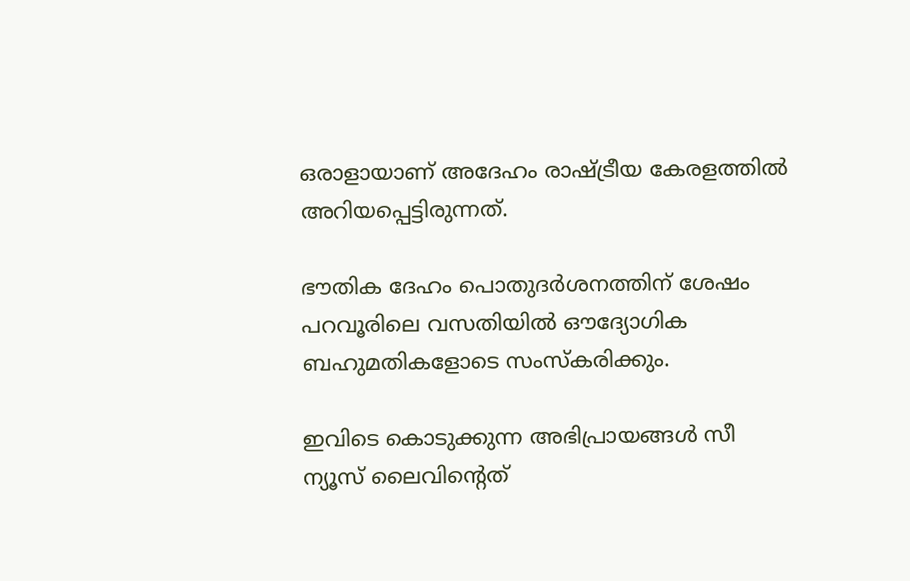ഒരാളായാണ് അദേഹം രാഷ്ട്രീയ കേരളത്തില്‍ അറിയപ്പെട്ടിരുന്നത്.

ഭൗതിക ദേഹം പൊതുദര്‍ശനത്തിന് ശേഷം പറവൂരിലെ വസതിയില്‍ ഔദ്യോഗിക ബഹുമതികളോടെ സംസ്‌കരിക്കും.

ഇവിടെ കൊടുക്കുന്ന അഭിപ്രായങ്ങള്‍ സീ ന്യൂസ് ലൈവിന്റെത്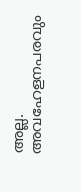അല്ല. അവഹേളനപരവും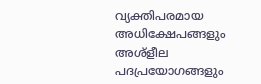വ്യക്തിപരമായ അധിക്ഷേപങ്ങളും അശ്‌ളീല പദപ്രയോഗങ്ങളും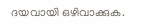ദയവായി ഒഴിവാക്കുക.